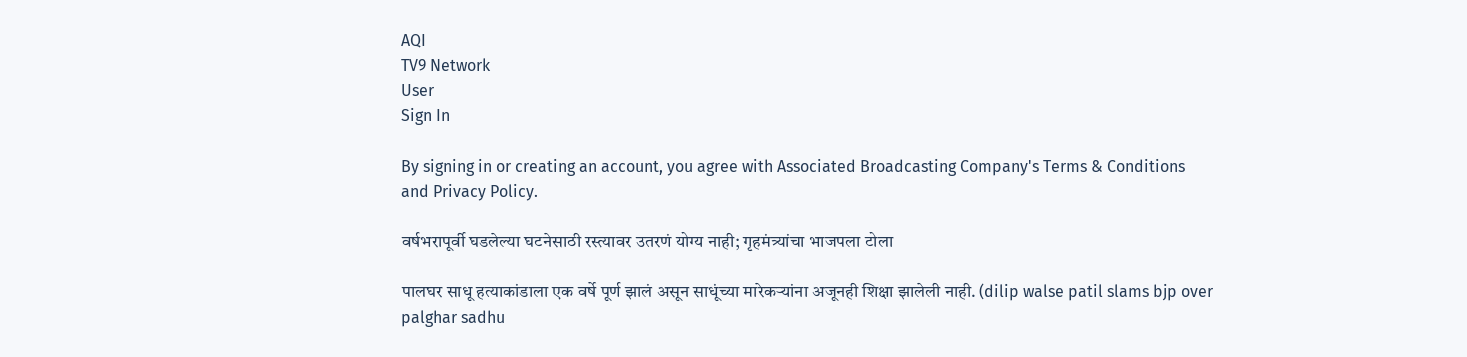AQI
TV9 Network
User
Sign In

By signing in or creating an account, you agree with Associated Broadcasting Company's Terms & Conditions and Privacy Policy.

वर्षभरापूर्वी घडलेल्या घटनेसाठी रस्त्यावर उतरणं योग्य नाही; गृहमंत्र्यांचा भाजपला टोला

पालघर साधू हत्याकांडाला एक वर्षे पूर्ण झालं असून साधूंच्या मारेकऱ्यांना अजूनही शिक्षा झालेली नाही. (dilip walse patil slams bjp over palghar sadhu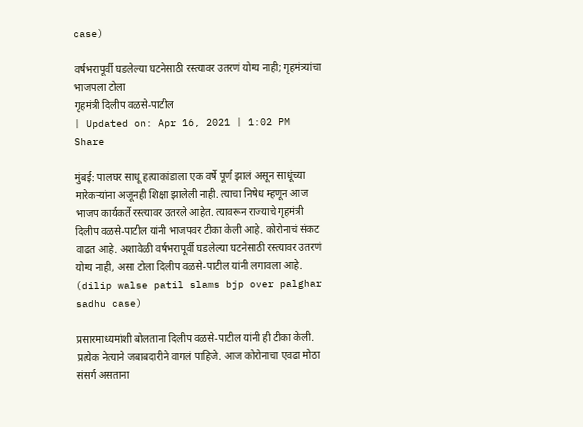case)

वर्षभरापूर्वी घडलेल्या घटनेसाठी रस्त्यावर उतरणं योग्य नाही; गृहमंत्र्यांचा भाजपला टोला
गृहमंत्री दिलीप वळसे-पाटील
| Updated on: Apr 16, 2021 | 1:02 PM
Share

मुंबई: पालघर साधू हत्याकांडाला एक वर्षे पूर्ण झालं असून साधूंच्या मारेकऱ्यांना अजूनही शिक्षा झालेली नाही. त्याचा निषेध म्हणून आज भाजप कार्यकर्ते रस्त्यावर उतरले आहेत. त्यावरून राज्याचे गृहमंत्री दिलीप वळसे-पाटील यांनी भाजपवर टीका केली आहे. कोरोनाचं संकट वाढत आहे. अशावेळी वर्षभरापूर्वी घडलेल्या घटनेसाठी रस्त्यावर उतरणं योग्य नाही, असा टोला दिलीप वळसे-पाटील यांनी लगावला आहे. (dilip walse patil slams bjp over palghar sadhu case)

प्रसारमाध्यमांशी बोलताना दिलीप वळसे-पाटील यांनी ही टीका केली. प्रत्येक नेत्याने जबाबदारीने वागलं पाहिजे. आज कोरोनाचा एवढा मोठा संसर्ग असताना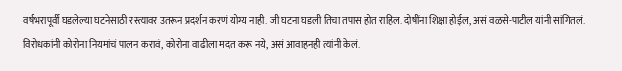वर्षभरापूर्वी घडलेल्या घटनेसाठी रस्त्यावर उतरून प्रदर्शन करणं योग्य नाही. जी घटना घडली तिचा तपास होत राहिल. दोषींना शिक्षा होईल, असं वळसे-पाटील यांनी सांगितलं. विरोधकांनी कोरोना नियमांचं पालन करावं, कोरोना वाढीला मदत करू नये, असं आवाहनही त्यांनी केलं.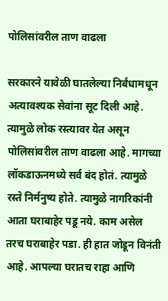पोलिसांवरील ताण वाढला

सरकारने यावेळी घातलेल्या निर्बंधामधून अत्यावश्यक सेवांना सूट दिली आहे. त्यामुळे लोक रस्त्यावर येत असून पोलिसांवरील ताण वाढला आहे. मागच्या लॉकडाऊनमध्ये सर्व बंद होतं. त्यामुळे रस्ते निर्मनुष्य होते. त्यामुळे नागरिकांनी आता घराबाहेर पडू नये. काम असेल तरच घराबाहेर पडा. ही हात जोडून विनंती आहे. आपल्या घरातच राहा आणि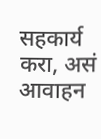सहकार्य करा, असं आवाहन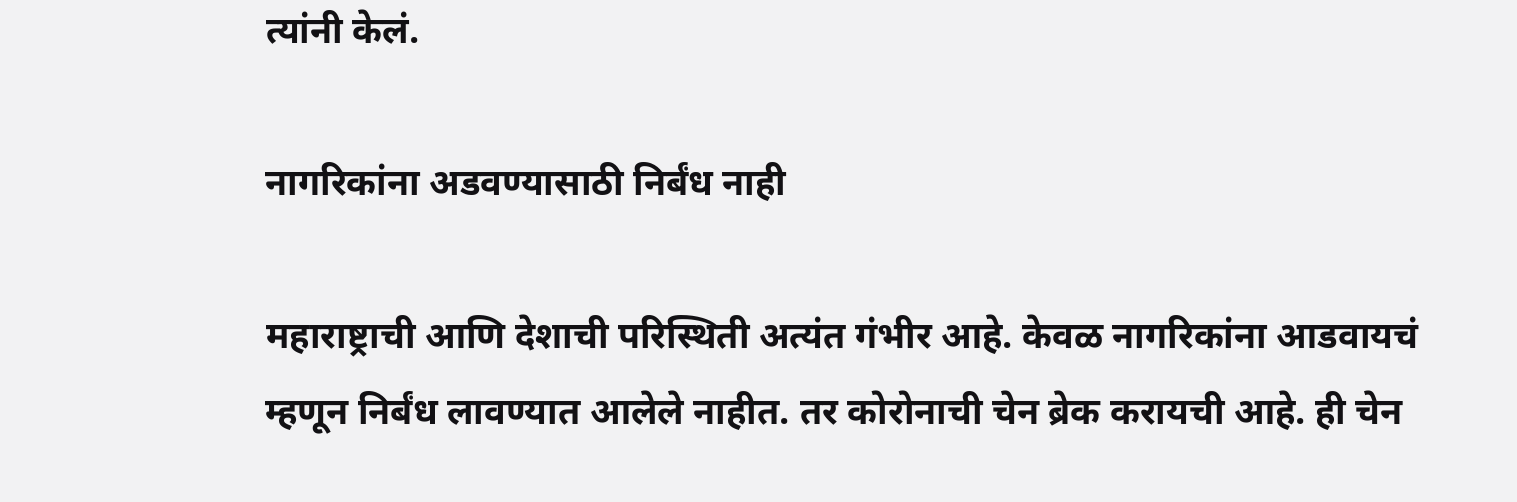त्यांनी केलं.

नागरिकांना अडवण्यासाठी निर्बंध नाही

महाराष्ट्राची आणि देशाची परिस्थिती अत्यंत गंभीर आहे. केवळ नागरिकांना आडवायचं म्हणून निर्बंध लावण्यात आलेले नाहीत. तर कोरोनाची चेन ब्रेक करायची आहे. ही चेन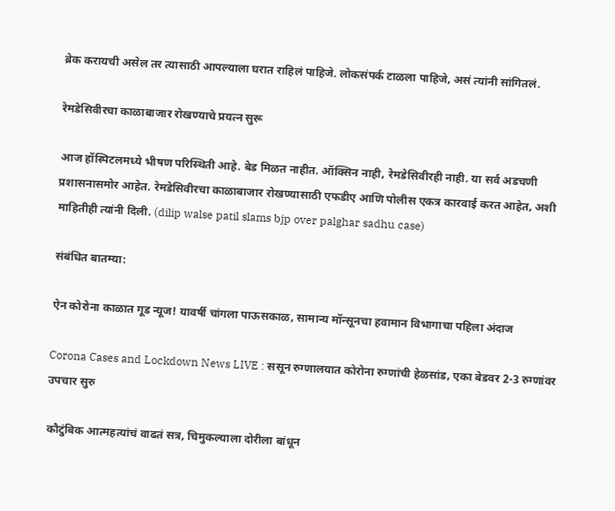ब्रेक करायची असेल तर त्यासाठी आपल्याला घरात राहिलं पाहिजे. लोकसंपर्क टाळला पाहिजे, असं त्यांनी सांगितलं.

रेमडेसिवीरचा काळाबाजार रोखण्याचे प्रयत्न सुरू

आज हॉस्पिटलमध्ये भीषण परिस्थिती आहे. बेड मिळत नाहीत. ऑक्सिन नाही, रेमडेसिवीरही नाही. या सर्व अडचणी प्रशासनासमोर आहेत. रेमडेसिवीरचा काळाबाजार रोखण्यासाठी एफडीए आणि पोलीस एकत्र कारवाई करत आहेत, अशी माहितीही त्यांनी दिली. (dilip walse patil slams bjp over palghar sadhu case)

संबंधित बातम्या:

ऐन कोरोना काळात गूड न्यूज! यावर्षी चांगला पाऊसकाळ, सामान्य मॉन्सूनचा हवामान विभागाचा पहिला अंदाज

Corona Cases and Lockdown News LIVE : ससून रुग्णालयात कोरोना रुग्णांची हेळसांड, एका बेडवर 2-3 रुग्णांवर उपचार सुरु

कौटुंबिक आत्महत्यांचं वाढतं सत्र, चिमुकल्याला दोरीला बांधून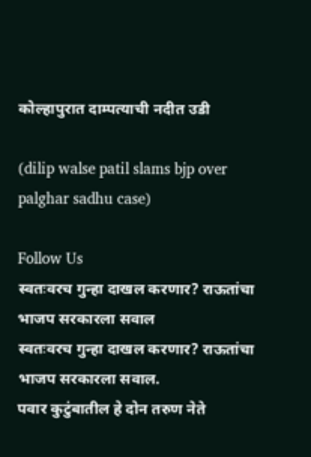कोल्हापुरात दाम्पत्याची नदीत उडी

(dilip walse patil slams bjp over palghar sadhu case)

Follow Us
स्वतःवरच गुन्हा दाखल करणार? राऊतांचा भाजप सरकारला सवाल
स्वतःवरच गुन्हा दाखल करणार? राऊतांचा भाजप सरकारला सवाल.
पवार कुटुंबातील हे दोन तरुण नेते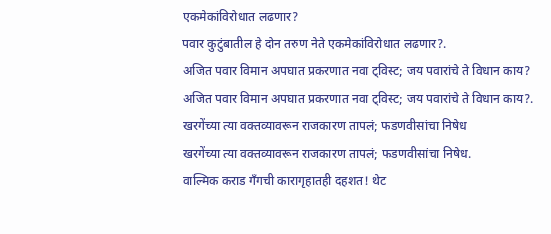एकमेकांविरोधात लढणार?
पवार कुटुंबातील हे दोन तरुण नेते एकमेकांविरोधात लढणार?.
अजित पवार विमान अपघात प्रकरणात नवा ट्विस्ट; जय पवारांचे ते विधान काय?
अजित पवार विमान अपघात प्रकरणात नवा ट्विस्ट; जय पवारांचे ते विधान काय?.
खरगेंच्या त्या वक्तव्यावरून राजकारण तापलं; फडणवीसांचा निषेध
खरगेंच्या त्या वक्तव्यावरून राजकारण तापलं; फडणवीसांचा निषेध.
वाल्मिक कराड गँगची कारागृहातही दहशत! थेट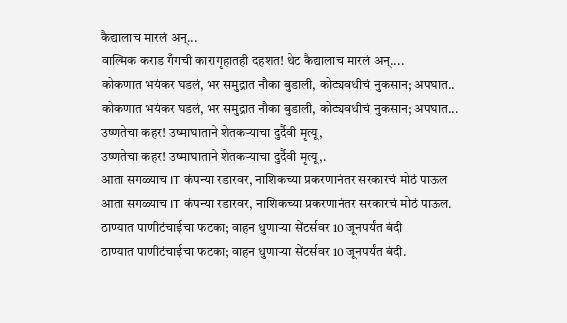कैद्यालाच मारलं अन्...
वाल्मिक कराड गँगची कारागृहातही दहशत! थेट कैद्यालाच मारलं अन्....
कोकणात भयंकर घडलं, भर समुद्रात नौका बुडाली, कोट्यवधीचं नुकसान; अपघात..
कोकणात भयंकर घडलं, भर समुद्रात नौका बुडाली, कोट्यवधीचं नुकसान; अपघात...
उष्णतेचा कहर! उष्माघाताने शेतकऱ्याचा दुर्दैवी मृत्यू,
उष्णतेचा कहर! उष्माघाताने शेतकऱ्याचा दुर्दैवी मृत्यू,.
आता सगळ्याच IT कंपन्या रडारवर, नाशिकच्या प्रकरणानंतर सरकारचं मोठं पाऊल
आता सगळ्याच IT कंपन्या रडारवर, नाशिकच्या प्रकरणानंतर सरकारचं मोठं पाऊल.
ठाण्यात पाणीटंचाईचा फटका; वाहन धुणाऱ्या सेंटर्सवर 10 जूनपर्यंत बंदी
ठाण्यात पाणीटंचाईचा फटका; वाहन धुणाऱ्या सेंटर्सवर 10 जूनपर्यंत बंदी.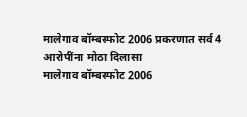मालेगाव बॉम्बस्फोट 2006 प्रकरणात सर्व 4 आरोपींना मोठा दिलासा
मालेगाव बॉम्बस्फोट 2006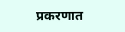प्रकरणात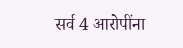सर्व 4 आरोपींना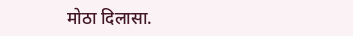मोठा दिलासा.